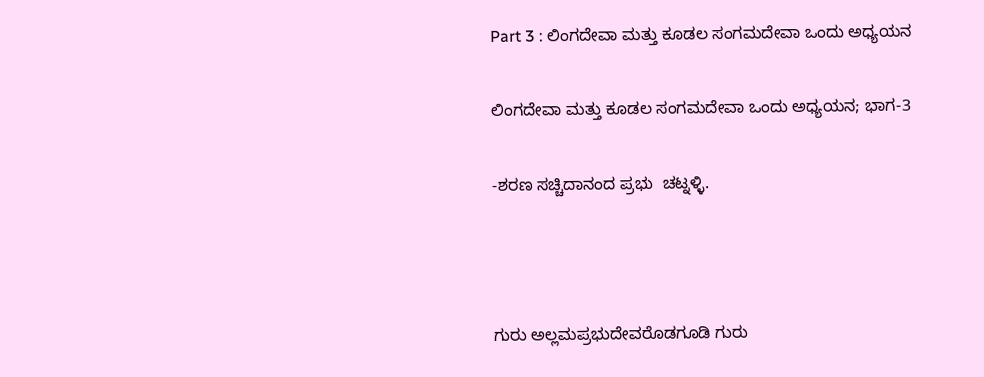Part 3 : ಲಿಂಗದೇವಾ ಮತ್ತು ಕೂಡಲ ಸಂಗಮದೇವಾ ಒಂದು ಅಧ್ಯಯನ

ಲಿಂಗದೇವಾ ಮತ್ತು ಕೂಡಲ ಸಂಗಮದೇವಾ ಒಂದು ಅಧ್ಯಯನ; ಭಾಗ-3

-ಶರಣ ಸಚ್ಚಿದಾನಂದ ಪ್ರಭು  ಚಟ್ನಳ್ಳಿ.



ಗುರು ಅಲ್ಲಮಪ್ರಭುದೇವರೊಡಗೂಡಿ ಗುರು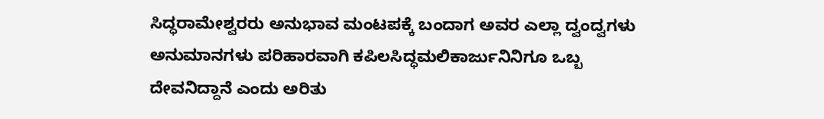ಸಿದ್ಧರಾಮೇಶ್ವರರು ಅನುಭಾವ ಮಂಟಪಕ್ಕೆ ಬಂದಾಗ ಅವರ ಎಲ್ಲಾ ದ್ವಂದ್ವಗಳು ಅನುಮಾನಗಳು ಪರಿಹಾರವಾಗಿ ಕಪಿಲಸಿದ್ಧಮಲಿಕಾರ್ಜುನಿನಿಗೂ ಒಬ್ಬ ದೇವನಿದ್ದಾನೆ ಎಂದು ಅರಿತು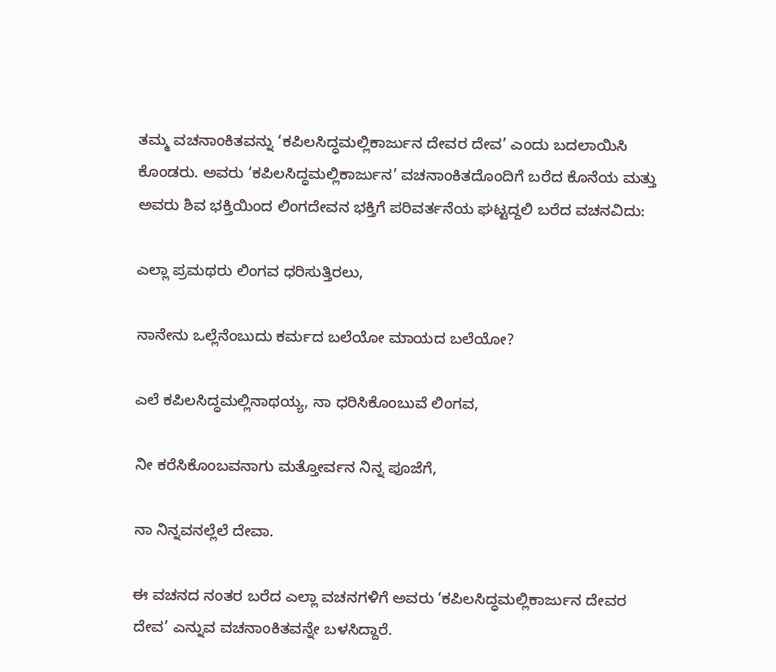ತಮ್ಮ ವಚನಾಂಕಿತವನ್ನು ‘ಕಪಿಲಸಿದ್ಧಮಲ್ಲಿಕಾರ್ಜುನ ದೇವರ ದೇವ’ ಎಂದು ಬದಲಾಯಿಸಿ ಕೊಂಡರು. ಅವರು ‘ಕಪಿಲಸಿದ್ಧಮಲ್ಲಿಕಾರ್ಜುನ’ ವಚನಾಂಕಿತದೊಂದಿಗೆ ಬರೆದ ಕೊನೆಯ ಮತ್ತು ಅವರು ಶಿವ ಭಕ್ತಿಯಿಂದ ಲಿಂಗದೇವನ ಭಕ್ತಿಗೆ ಪರಿವರ್ತನೆಯ ಘಟ್ಟದ್ದಲಿ ಬರೆದ ವಚನವಿದು:

ಎಲ್ಲಾ ಪ್ರಮಥರು ಲಿಂಗವ ಧರಿಸುತ್ತಿರಲು,

ನಾನೇನು ಒಲ್ಲೆನೆಂಬುದು ಕರ್ಮದ ಬಲೆಯೋ ಮಾಯದ ಬಲೆಯೋ?

ಎಲೆ ಕಪಿಲಸಿದ್ಧಮಲ್ಲಿನಾಥಯ್ಯ, ನಾ ಧರಿಸಿಕೊಂಬುವೆ ಲಿಂಗವ,

ನೀ ಕರೆಸಿಕೊಂಬವನಾಗು ಮತ್ತೋರ್ವನ ನಿನ್ನ ಪೂಜೆಗೆ,

ನಾ ನಿನ್ನವನಲ್ಲೆಲೆ ದೇವಾ.

ಈ ವಚನದ ನಂತರ ಬರೆದ ಎಲ್ಲಾ ವಚನಗಳಿಗೆ ಅವರು ‘ಕಪಿಲಸಿದ್ಧಮಲ್ಲಿಕಾರ್ಜುನ ದೇವರ ದೇವ’ ಎನ್ನುವ ವಚನಾಂಕಿತವನ್ನೇ ಬಳಸಿದ್ದಾರೆ.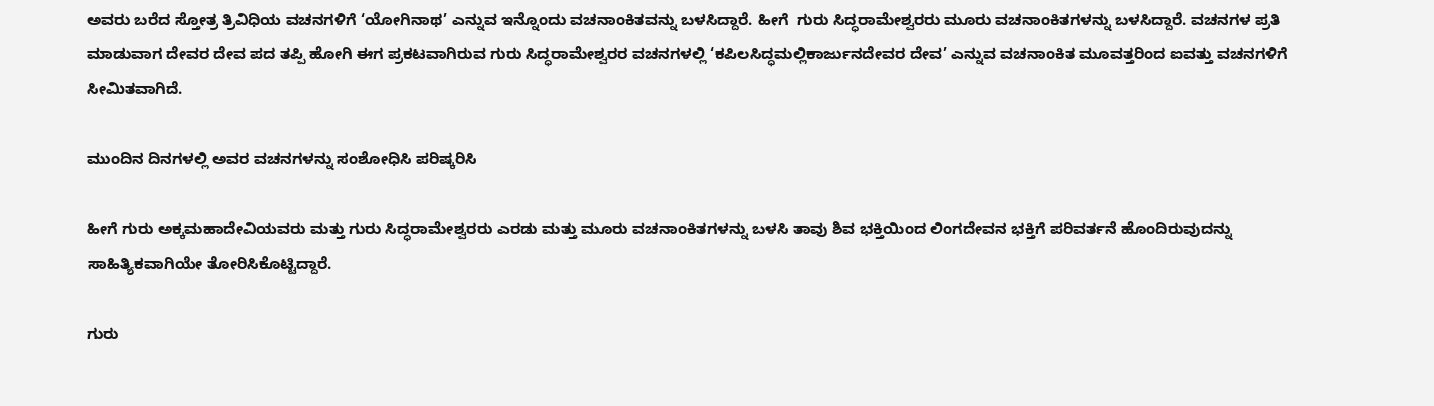ಅವರು ಬರೆದ ಸ್ತೋತ್ರ ತ್ರಿವಿಧಿಯ ವಚನಗಳಿಗೆ ‘ಯೋಗಿನಾಥ’ ಎನ್ನುವ ಇನ್ನೊಂದು ವಚನಾಂಕಿತವನ್ನು ಬಳಸಿದ್ದಾರೆ. ಹೀಗೆ  ಗುರು ಸಿದ್ಧರಾಮೇಶ್ವರರು ಮೂರು ವಚನಾಂಕಿತಗಳನ್ನು ಬಳಸಿದ್ದಾರೆ. ವಚನಗಳ ಪ್ರತಿ ಮಾಡುವಾಗ ದೇವರ ದೇವ ಪದ ತಪ್ಪಿ ಹೋಗಿ ಈಗ ಪ್ರಕಟವಾಗಿರುವ ಗುರು ಸಿದ್ಧರಾಮೇಶ್ವರರ ವಚನಗಳಲ್ಲಿ ‘ಕಪಿಲಸಿದ್ಧಮಲ್ಲಿಕಾರ್ಜುನದೇವರ ದೇವ’ ಎನ್ನುವ ವಚನಾಂಕಿತ ಮೂವತ್ತರಿಂದ ಐವತ್ತು ವಚನಗಳಿಗೆ ಸೀಮಿತವಾಗಿದೆ.

ಮುಂದಿನ ದಿನಗಳಲ್ಲಿ ಅವರ ವಚನಗಳನ್ನು ಸಂಶೋಧಿಸಿ ಪರಿಷ್ಕರಿಸಿ

ಹೀಗೆ ಗುರು ಅಕ್ಕಮಹಾದೇವಿಯವರು ಮತ್ತು ಗುರು ಸಿದ್ಧರಾಮೇಶ್ವರರು ಎರಡು ಮತ್ತು ಮೂರು ವಚನಾಂಕಿತಗಳನ್ನು ಬಳಸಿ ತಾವು ಶಿವ ಭಕ್ತಿಯಿಂದ ಲಿಂಗದೇವನ ಭಕ್ತಿಗೆ ಪರಿವರ್ತನೆ ಹೊಂದಿರುವುದನ್ನು ಸಾಹಿತ್ಯಿಕವಾಗಿಯೇ ತೋರಿಸಿಕೊಟ್ಟಿದ್ದಾರೆ.

ಗುರು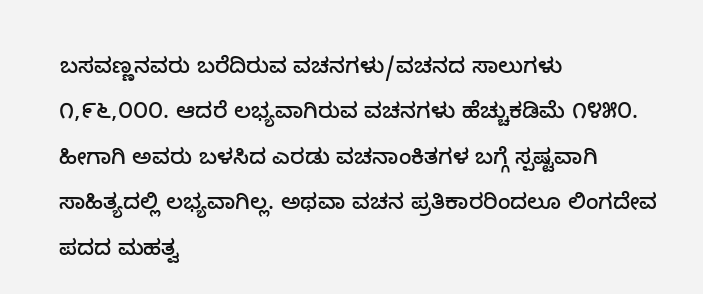ಬಸವಣ್ಣನವರು ಬರೆದಿರುವ ವಚನಗಳು/ವಚನದ ಸಾಲುಗಳು ೧,೯೬,೦೦೦. ಆದರೆ ಲಭ್ಯವಾಗಿರುವ ವಚನಗಳು ಹೆಚ್ಚುಕಡಿಮೆ ೧೪೫೦. ಹೀಗಾಗಿ ಅವರು ಬಳಸಿದ ಎರಡು ವಚನಾಂಕಿತಗಳ ಬಗ್ಗೆ ಸ್ಪಷ್ಟವಾಗಿ ಸಾಹಿತ್ಯದಲ್ಲಿ ಲಭ್ಯವಾಗಿಲ್ಲ. ಅಥವಾ ವಚನ ಪ್ರತಿಕಾರರಿಂದಲೂ ಲಿಂಗದೇವ  ಪದದ ಮಹತ್ವ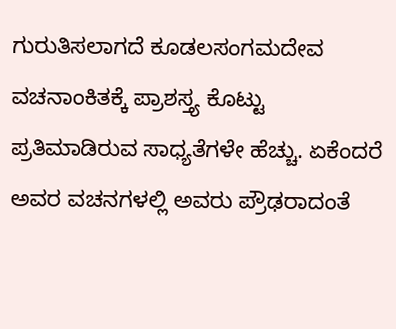ಗುರುತಿಸಲಾಗದೆ ಕೂಡಲಸಂಗಮದೇವ  ವಚನಾಂಕಿತಕ್ಕೆ ಪ್ರಾಶಸ್ತ್ಯ ಕೊಟ್ಟು ಪ್ರತಿಮಾಡಿರುವ ಸಾಧ್ಯತೆಗಳೇ ಹೆಚ್ಚು. ಏಕೆಂದರೆ ಅವರ ವಚನಗಳಲ್ಲಿ ಅವರು ಪ್ರೌಢರಾದಂತೆ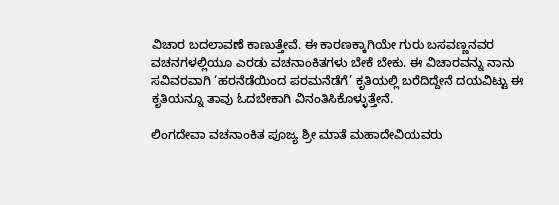ವಿಚಾರ ಬದಲಾವಣೆ ಕಾಣುತ್ತೇವೆ. ಈ ಕಾರಣಕ್ಕಾಗಿಯೇ ಗುರು ಬಸವಣ್ಣನವರ ವಚನಗಳಲ್ಲಿಯೂ ಎರಡು ವಚನಾಂಕಿತಗಳು ಬೇಕೆ ಬೇಕು. ಈ ವಿಚಾರವನ್ನು ನಾನು ಸವಿವರವಾಗಿ ‘ಹರನೆಡೆಯಿಂದ ಪರಮನೆಡೆಗೆ’ ಕೃತಿಯಲ್ಲಿ ಬರೆದಿದ್ದೇನೆ ದಯವಿಟ್ಟು ಈ ಕೃತಿಯನ್ನೂ ತಾವು ಓದಬೇಕಾಗಿ ವಿನಂತಿಸಿಕೊಳ್ಳುತ್ತೇನೆ.

ಲಿಂಗದೇವಾ ವಚನಾಂಕಿತ ಪೂಜ್ಯ ಶ್ರೀ ಮಾತೆ ಮಹಾದೇವಿಯವರು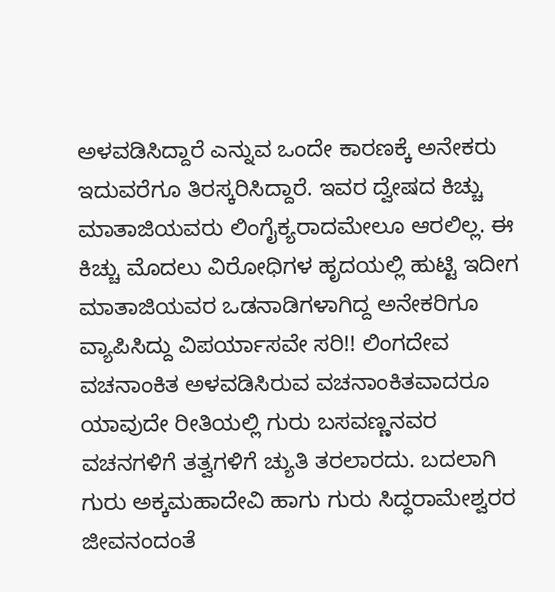ಅಳವಡಿಸಿದ್ದಾರೆ ಎನ್ನುವ ಒಂದೇ ಕಾರಣಕ್ಕೆ ಅನೇಕರು ಇದುವರೆಗೂ ತಿರಸ್ಕರಿಸಿದ್ದಾರೆ. ಇವರ ದ್ವೇಷದ ಕಿಚ್ಚು ಮಾತಾಜಿಯವರು ಲಿಂಗೈಕ್ಯರಾದಮೇಲೂ ಆರಲಿಲ್ಲ. ಈ ಕಿಚ್ಚು ಮೊದಲು ವಿರೋಧಿಗಳ ಹೃದಯಲ್ಲಿ ಹುಟ್ಟಿ ಇದೀಗ ಮಾತಾಜಿಯವರ ಒಡನಾಡಿಗಳಾಗಿದ್ದ ಅನೇಕರಿಗೂ ವ್ಯಾಪಿಸಿದ್ದು ವಿಪರ್ಯಾಸವೇ ಸರಿ!! ಲಿಂಗದೇವ ವಚನಾಂಕಿತ ಅಳವಡಿಸಿರುವ ವಚನಾಂಕಿತವಾದರೂ ಯಾವುದೇ ರೀತಿಯಲ್ಲಿ ಗುರು ಬಸವಣ್ಣನವರ ವಚನಗಳಿಗೆ ತತ್ವಗಳಿಗೆ ಚ್ಯುತಿ ತರಲಾರದು. ಬದಲಾಗಿ ಗುರು ಅಕ್ಕಮಹಾದೇವಿ ಹಾಗು ಗುರು ಸಿದ್ಧರಾಮೇಶ್ವರರ ಜೀವನಂದಂತೆ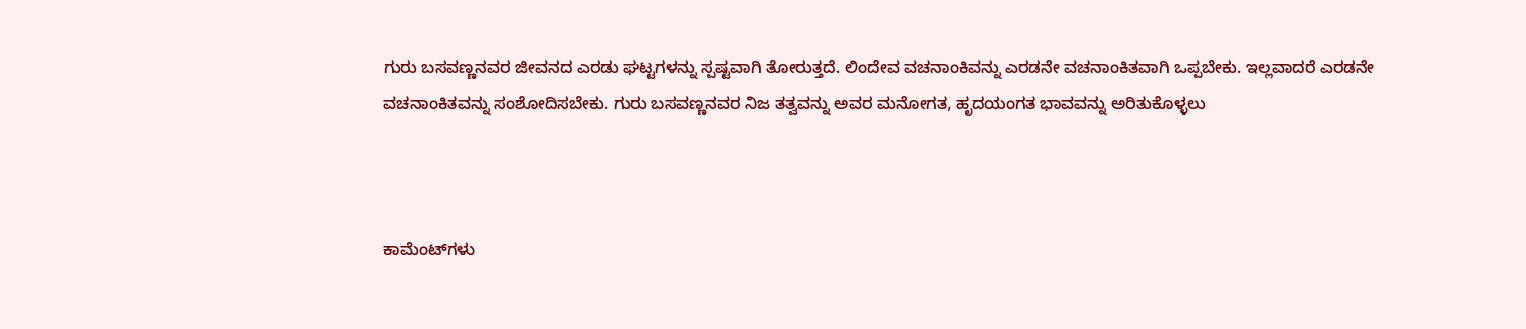ಗುರು ಬಸವಣ್ಣನವರ ಜೀವನದ ಎರಡು ಘಟ್ಟಗಳನ್ನು ಸ್ಪಷ್ಟವಾಗಿ ತೋರುತ್ತದೆ. ಲಿಂದೇವ ವಚನಾಂಕಿವನ್ನು ಎರಡನೇ ವಚನಾಂಕಿತವಾಗಿ ಒಪ್ಪಬೇಕು. ಇಲ್ಲವಾದರೆ ಎರಡನೇ ವಚನಾಂಕಿತವನ್ನು ಸಂಶೋದಿಸಬೇಕು. ಗುರು ಬಸವಣ್ಣನವರ ನಿಜ ತತ್ವವನ್ನು ಅವರ ಮನೋಗತ, ಹೃದಯಂಗತ ಭಾವವನ್ನು ಅರಿತುಕೊಳ್ಳಲು



ಕಾಮೆಂಟ್‌ಗಳು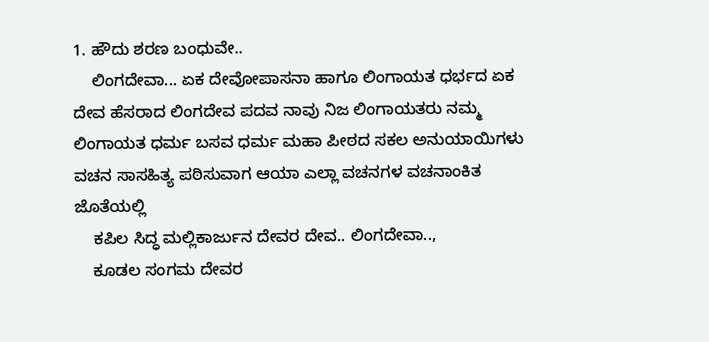1. ಹೌದು ಶರಣ ಬಂಧುವೇ..
    ಲಿಂಗದೇವಾ... ಏಕ ದೇವೋಪಾಸನಾ ಹಾಗೂ ಲಿಂಗಾಯತ ಧರ್ಭದ ಏಕ ದೇವ ಹೆಸರಾದ ಲಿಂಗದೇವ ಪದವ ನಾವು ನಿಜ ಲಿಂಗಾಯತರು ನಮ್ಮ ಲಿಂಗಾಯತ ಧರ್ಮ ಬಸವ ಧರ್ಮ ಮಹಾ ಪೀಠದ ಸಕಲ ಅನುಯಾಯಿಗಳು ವಚನ ಸಾಸಹಿತ್ಯ ಪಠಿಸುವಾಗ ಆಯಾ ಎಲ್ಲಾ ವಚನಗಳ ವಚನಾಂಕಿತ ಜೊತೆಯಲ್ಲಿ
    ಕಪಿಲ ಸಿದ್ಧ ಮಲ್ಲಿಕಾರ್ಜುನ ದೇವರ ದೇವ.. ಲಿಂಗದೇವಾ..,
    ಕೂಡಲ ಸಂಗಮ ದೇವರ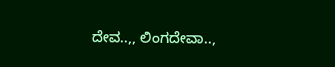ದೇವ..,, ಲಿಂಗದೇವಾ..,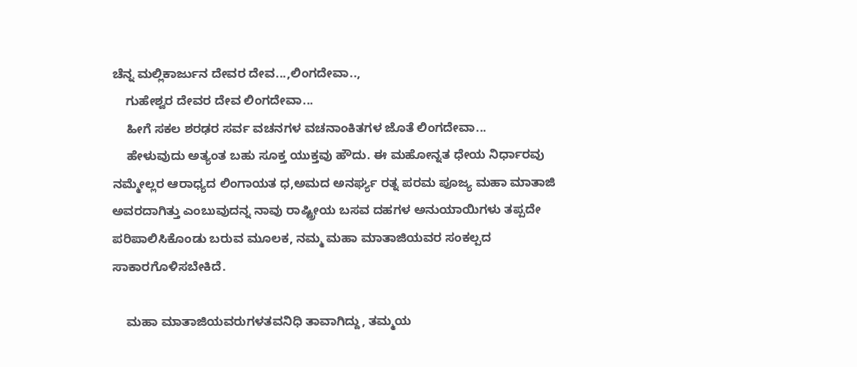ಚೆನ್ನ ಮಲ್ಲಿಕಾರ್ಜುನ ದೇವರ ದೇವ...,ಲಿಂಗದೇವಾ..,
    ಗುಹೇಶ್ವರ ದೇವರ ದೇವ ಲಿಂಗದೇವಾ...
    ಹೀಗೆ ಸಕಲ ಶರಢರ ಸರ್ವ ವಚನಗಳ ವಚನಾಂಕಿತಗಳ ಜೊತೆ ಲಿಂಗದೇವಾ...
    ಹೇಳುವುದು ಅತ್ಯಂತ ಬಹು ಸೂಕ್ತ ಯುಕ್ತವು ಹೌದು. ಈ ಮಹೋನ್ನತ ಧೇಯ ನಿರ್ಧಾರವು ನಮ್ಮೇಲ್ಲರ ಆರಾಧ್ಯದ ಲಿಂಗಾಯತ ಧ,ಅಮದ ಅನರ್ಘ್ಯ ರತ್ನ ಪರಮ ಪೂಜ್ಯ ಮಹಾ ಮಾತಾಜಿ ಅವರದಾಗಿತ್ತು ಎಂಬುವುದನ್ನ ನಾವು ರಾಷ್ಟ್ರೀಯ ಬಸವ ದಹಗಳ ಅನುಯಾಯಿಗಳು ತಪ್ಪದೇ ಪರಿಪಾಲಿಸಿಕೊಂಡು ಬರುವ ಮೂಲಕ, ನಮ್ಮ ಮಹಾ ಮಾತಾಜಿಯವರ ಸಂಕಲ್ಪದ ಸಾಕಾರಗೊಳಿಸಬೇಕಿದೆ.

    ಮಹಾ ಮಾತಾಜಿಯವರುಗಳತವನಿಧಿ ತಾವಾಗಿದ್ದು, ತಮ್ಮಯ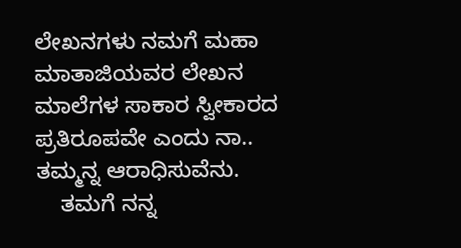ಲೇಖನಗಳು ನಮಗೆ ಮಹಾ ಮಾತಾಜಿಯವರ ಲೇಖನ ಮಾಲೆಗಳ ಸಾಕಾರ ಸ್ವೀಕಾರದ ಪ್ರತಿರೂಪವೇ ಎಂದು ನಾ.. ತಮ್ಮನ್ನ ಆರಾಧಿಸುವೆನು.
    ತಮಗೆ ನನ್ನ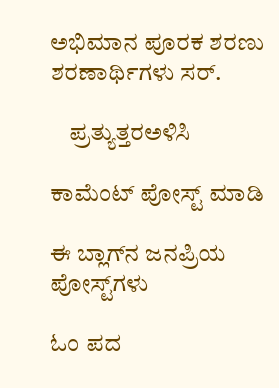ಅಭಿಮಾನ ಪೂರಕ ಶರಣು ಶರಣಾರ್ಥಿಗಳು ಸರ್.

    ಪ್ರತ್ಯುತ್ತರಅಳಿಸಿ

ಕಾಮೆಂಟ್‌‌ ಪೋಸ್ಟ್‌ ಮಾಡಿ

ಈ ಬ್ಲಾಗ್‌ನ ಜನಪ್ರಿಯ ಪೋಸ್ಟ್‌ಗಳು

ಓಂ ಪದ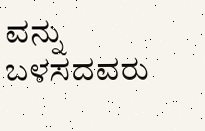ವನ್ನು ಬಳಸದವರು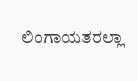ಲಿಂಗಾಯತರಲ್ಲಾ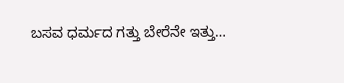ಬಸವ ಧರ್ಮದ ಗತ್ತು ಬೇರೆನೇ ಇತ್ತು…